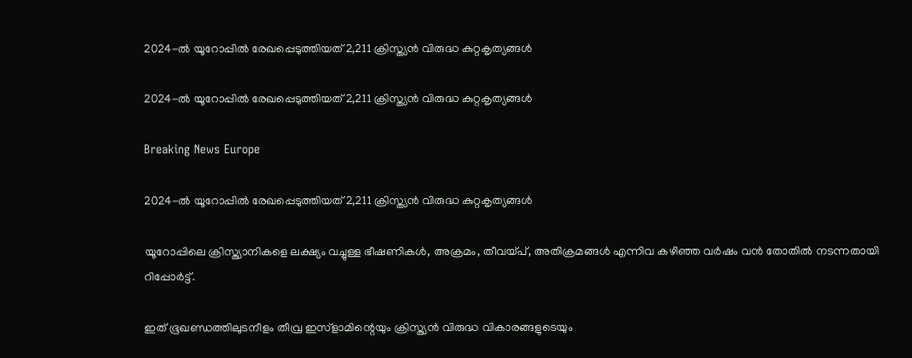2024-ല്‍ യൂറോപ്പില്‍ രേഖപ്പെടുത്തിയത് 2,211 ക്രിസ്ത്യന്‍ വിരുദ്ധ കുറ്റകൃത്യങ്ങള്‍

2024-ല്‍ യൂറോപ്പില്‍ രേഖപ്പെടുത്തിയത് 2,211 ക്രിസ്ത്യന്‍ വിരുദ്ധ കുറ്റകൃത്യങ്ങള്‍

Breaking News Europe

2024-ല്‍ യൂറോപ്പില്‍ രേഖപ്പെടുത്തിയത് 2,211 ക്രിസ്ത്യന്‍ വിരുദ്ധ കുറ്റകൃത്യങ്ങള്‍

യൂറോപ്പിലെ ക്രിസ്ത്യാനികളെ ലക്ഷ്യം വച്ചുള്ള ഭീഷണികള്‍, അക്രമം, തീവയ്പ്, അതിക്രമങ്ങള്‍ എന്നിവ കഴിഞ്ഞ വര്‍ഷം വന്‍ തോതില്‍ നടന്നതായി റിപ്പോര്‍ട്ട്.

ഇത് ഭൂഖണ്ഡത്തിലുടനീളം തീവ്ര ഇസ്ളാമിന്റെയും ക്രിസ്ത്യന്‍ വിരുദ്ധ വികാരങ്ങളുടെയും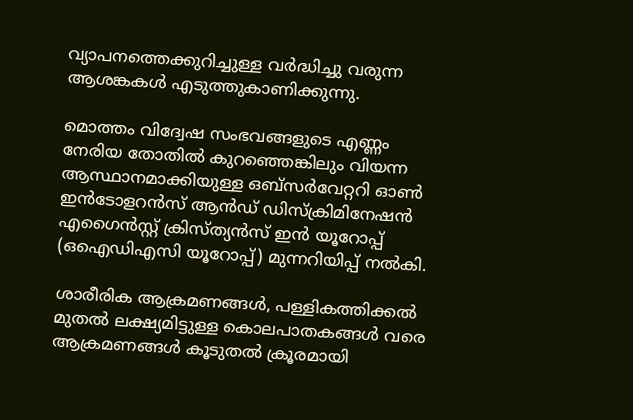വ്യാപനത്തെക്കുറിച്ചുള്ള വര്‍ദ്ധിച്ചു വരുന്ന ആശങ്കകള്‍ എടുത്തുകാണിക്കുന്നു.

മൊത്തം വിദ്വേഷ സംഭവങ്ങളുടെ എണ്ണം നേരിയ തോതില്‍ കുറഞ്ഞെങ്കിലും വിയന്ന ആസ്ഥാനമാക്കിയുള്ള ഒബ്സര്‍വേറ്ററി ഓണ്‍ ഇന്‍ടോളറന്‍സ് ആന്‍ഡ് ഡിസ്ക്രിമിനേഷന്‍ എഗൈന്‍സ്റ്റ് ക്രിസ്ത്യന്‍സ് ഇന്‍ യൂറോപ്പ് (ഒഐഡിഎസി യൂറോപ്പ്) മുന്നറിയിപ്പ് നല്‍കി.

ശാരീരിക ആക്രമണങ്ങള്‍, പള്ളികത്തിക്കല്‍ മുതല്‍ ലക്ഷ്യമിട്ടുള്ള കൊലപാതകങ്ങള്‍ വരെ ആക്രമണങ്ങള്‍ കൂടുതല്‍ ക്രൂരമായി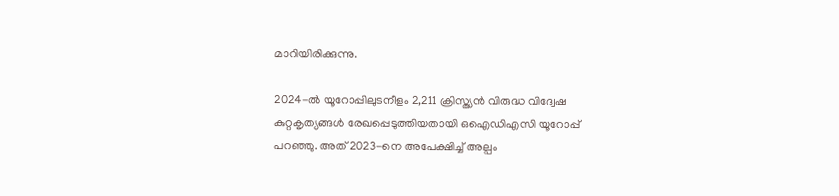മാറിയിരിക്കുന്നു.

2024-ല്‍ യൂറോപ്പിലുടനീളം 2,211 ക്രിസ്ത്യന്‍ വിരുദ്ധ വിദ്വേഷ കുറ്റകൃത്യങ്ങള്‍ രേഖപ്പെടുത്തിയതായി ഒഐഡിഎസി യൂറോപ്പ് പറഞ്ഞു. അത് 2023-നെ അപേക്ഷിച്ച് അല്പം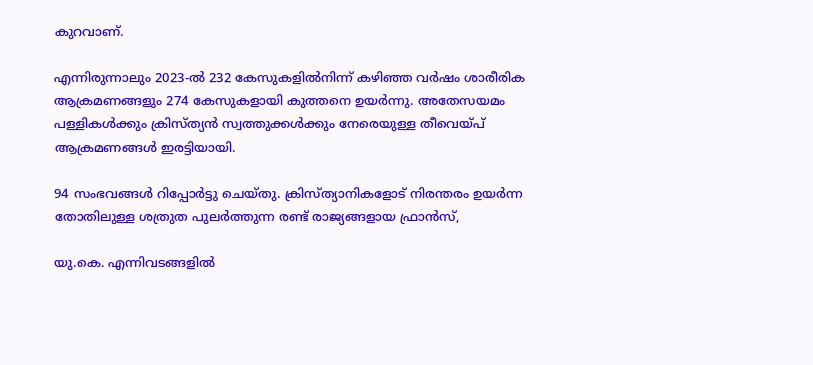കുറവാണ്.

എന്നിരുന്നാലും 2023-ല്‍ 232 കേസുകളില്‍നിന്ന് കഴിഞ്ഞ വര്‍ഷം ശാരീരിക ആക്രമണങ്ങളും 274 കേസുകളായി കുത്തനെ ഉയര്‍ന്നു. അതേസയമം പള്ളികള്‍ക്കും ക്രിസ്ത്യന്‍ സ്വത്തുക്കള്‍ക്കും നേരെയുള്ള തീവെയ്പ് ആക്രമണങ്ങള്‍ ഇരട്ടിയായി.

94 സംഭവങ്ങള്‍ റിപ്പോര്‍ട്ടു ചെയ്തു. ക്രിസ്ത്യാനികളോട് നിരന്തരം ഉയര്‍ന്ന തോതിലുള്ള ശത്രുത പുലര്‍ത്തുന്ന രണ്ട് രാജ്യങ്ങളായ ഫ്രാന്‍സ്,

യു.കെ. എന്നിവടങ്ങളില്‍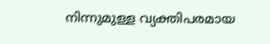നിന്നുമുള്ള വ്യക്തിപരമായ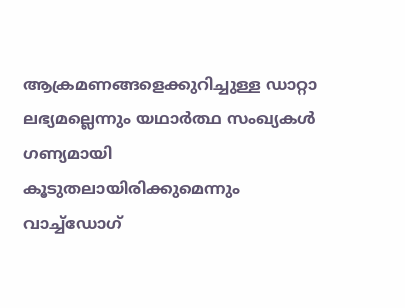ആക്രമണങ്ങളെക്കുറിച്ചുള്ള ഡാറ്റാ ലഭ്യമല്ലെന്നും യഥാര്‍ത്ഥ സംഖ്യകള്‍ ഗണ്യമായി കൂടുതലായിരിക്കുമെന്നും വാച്ച്ഡോഗ്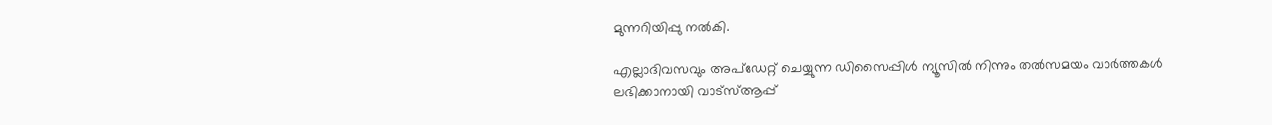മുന്നറിയിപ്പു നല്‍കി.

എല്ലാദിവസവും അപ്ഡേറ്റ് ചെയ്യുന്ന ഡിസൈപ്പിൾ ന്യൂസിൽ നിന്നും തൽസമയം വാർത്തകൾ ലഭിക്കാനായി വാട്സ്ആപ്പ്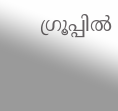ഗ്രൂപ്പിൽ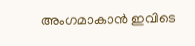അംഗമാകാൻ ഇവിടെ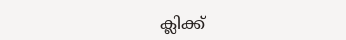ക്ലിക്ക്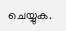ചെയ്യുക.